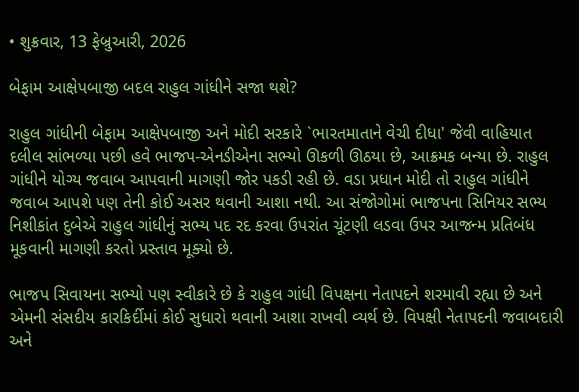• શુક્રવાર, 13 ફેબ્રુઆરી, 2026

બેફામ આક્ષેપબાજી બદલ રાહુલ ગાંધીને સજા થશે?

રાહુલ ગાંધીની બેફામ આક્ષેપબાજી અને મોદી સરકારે `ભારતમાતાને વેચી દીધા' જેવી વાહિયાત દલીલ સાંભળ્યા પછી હવે ભાજપ-એનડીએના સભ્યો ઊકળી ઊઠયા છે, આક્રમક બન્યા છે. રાહુલ ગાંધીને યોગ્ય જવાબ આપવાની માગણી જોર પકડી રહી છે. વડા પ્રધાન મોદી તો રાહુલ ગાંધીને જવાબ આપશે પણ તેની કોઈ અસર થવાની આશા નથી. આ સંજોગોમાં ભાજપના સિનિયર સભ્ય નિશીકાંત દુબેએ રાહુલ ગાંધીનું સભ્ય પદ રદ કરવા ઉપરાંત ચૂંટણી લડવા ઉપર આજન્મ પ્રતિબંધ મૂકવાની માગણી કરતો પ્રસ્તાવ મૂક્યો છે.

ભાજપ સિવાયના સભ્યો પણ સ્વીકારે છે કે રાહુલ ગાંધી વિપક્ષના નેતાપદને શરમાવી રહ્યા છે અને એમની સંસદીય કારકિર્દીમાં કોઈ સુધારો થવાની આશા રાખવી વ્યર્થ છે. વિપક્ષી નેતાપદની જવાબદારી અને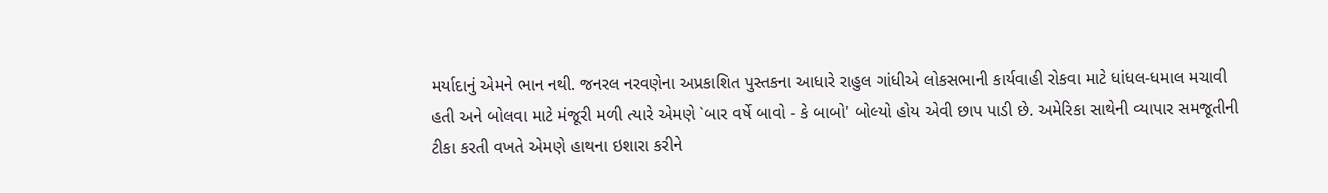મર્યાદાનું એમને ભાન નથી. જનરલ નરવણેના અપ્રકાશિત પુસ્તકના આધારે રાહુલ ગાંધીએ લોકસભાની કાર્યવાહી રોકવા માટે ધાંધલ-ધમાલ મચાવી હતી અને બોલવા માટે મંજૂરી મળી ત્યારે એમણે `બાર વર્ષે બાવો - કે બાબો' બોલ્યો હોય એવી છાપ પાડી છે. અમેરિકા સાથેની વ્યાપાર સમજૂતીની ટીકા કરતી વખતે એમણે હાથના ઇશારા કરીને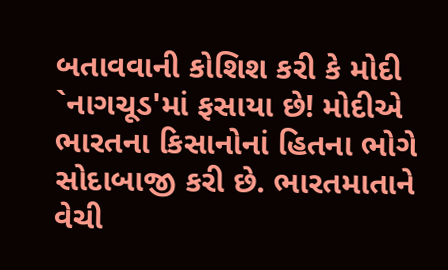બતાવવાની કોશિશ કરી કે મોદી `નાગચૂડ'માં ફસાયા છે! મોદીએ ભારતના કિસાનોનાં હિતના ભોગે સોદાબાજી કરી છે. ભારતમાતાને વેચી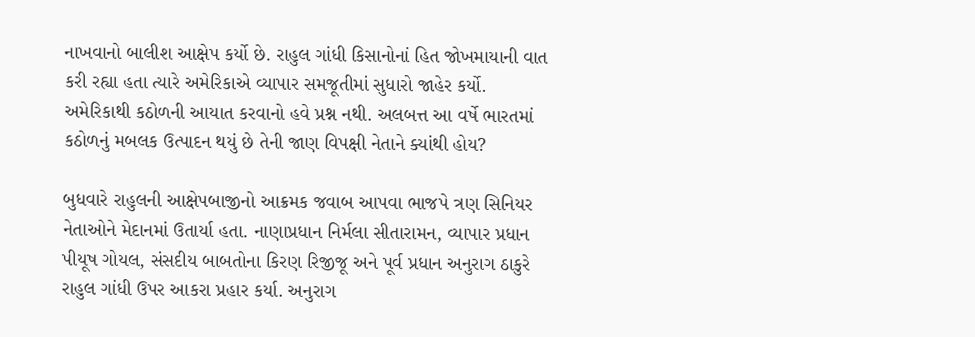નાખવાનો બાલીશ આક્ષેપ કર્યો છે. રાહુલ ગાંધી કિસાનોનાં હિત જોખમાયાની વાત કરી રહ્યા હતા ત્યારે અમેરિકાએ વ્યાપાર સમજૂતીમાં સુધારો જાહેર કર્યો. અમેરિકાથી કઠોળની આયાત કરવાનો હવે પ્રશ્ન નથી. અલબત્ત આ વર્ષે ભારતમાં કઠોળનું મબલક ઉત્પાદન થયું છે તેની જાણ વિપક્ષી નેતાને ક્યાંથી હોય?

બુધવારે રાહુલની આક્ષેપબાજીનો આક્રમક જવાબ આપવા ભાજપે ત્રણ સિનિયર નેતાઓને મેદાનમાં ઉતાર્યા હતા. નાણાપ્રધાન નિર્મલા સીતારામન, વ્યાપાર પ્રધાન પીયૂષ ગોયલ, સંસદીય બાબતોના કિરણ રિજીજૂ અને પૂર્વ પ્રધાન અનુરાગ ઠાકુરે રાહુલ ગાંધી ઉપર આકરા પ્રહાર કર્યા. અનુરાગ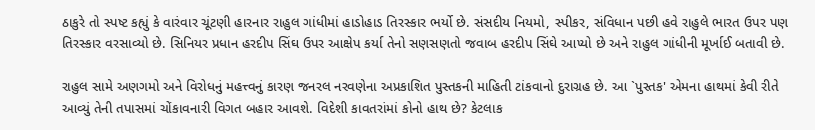ઠાકુરે તો સ્પષ્ટ કહ્યું કે વારંવાર ચૂંટણી હારનાર રાહુલ ગાંધીમાં હાડોહાડ તિરસ્કાર ભર્યો છે. સંસદીય નિયમો, સ્પીકર, સંવિધાન પછી હવે રાહુલે ભારત ઉપર પણ તિરસ્કાર વરસાવ્યો છે. સિનિયર પ્રધાન હરદીપ સિંઘ ઉપર આક્ષેપ કર્યા તેનો સણસણતો જવાબ હરદીપ સિંઘે આપ્યો છે અને રાહુલ ગાંધીની મૂર્ખાઈ બતાવી છે.

રાહુલ સામે અણગમો અને વિરોધનું મહત્ત્વનું કારણ જનરલ નરવણેના અપ્રકાશિત પુસ્તકની માહિતી ટાંકવાનો દુરાગ્રહ છે. આ `પુસ્તક' એમના હાથમાં કેવી રીતે આવ્યું તેની તપાસમાં ચોંકાવનારી વિગત બહાર આવશે. વિદેશી કાવતરાંમાં કોનો હાથ છે? કેટલાક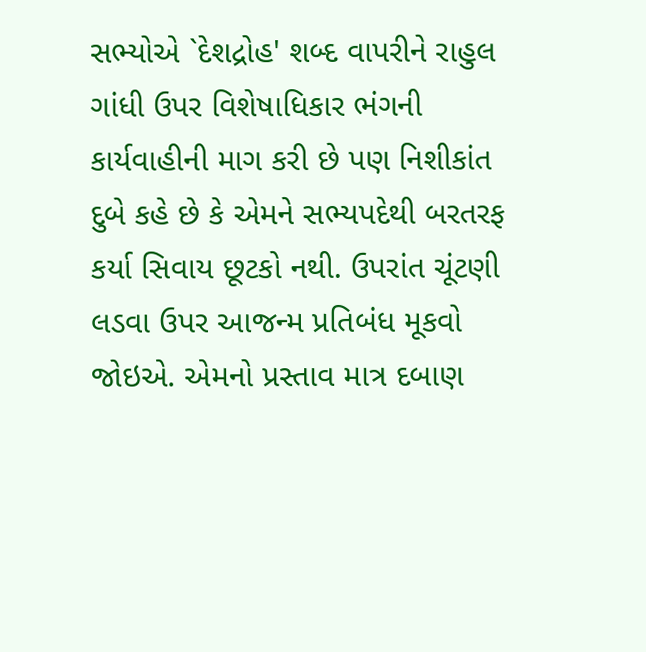સભ્યોએ `દેશદ્રોહ' શબ્દ વાપરીને રાહુલ ગાંધી ઉપર વિશેષાધિકાર ભંગની કાર્યવાહીની માગ કરી છે પણ નિશીકાંત દુબે કહે છે કે એમને સભ્યપદેથી બરતરફ કર્યા સિવાય છૂટકો નથી. ઉપરાંત ચૂંટણી લડવા ઉપર આજન્મ પ્રતિબંધ મૂકવો જોઇએ. એમનો પ્રસ્તાવ માત્ર દબાણ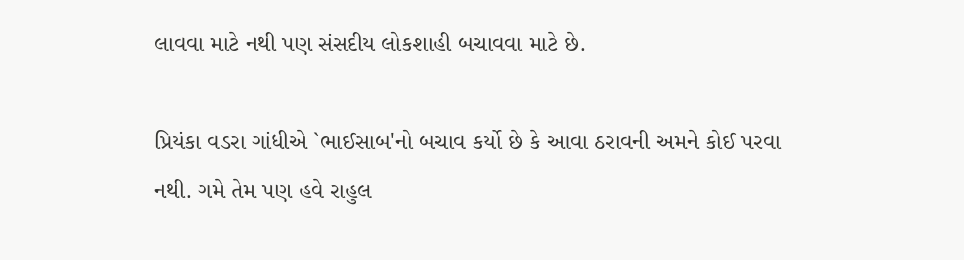લાવવા માટે નથી પણ સંસદીય લોકશાહી બચાવવા માટે છે.

પ્રિયંકા વડરા ગાંધીએ `ભાઈસાબ'નો બચાવ કર્યો છે કે આવા ઠરાવની અમને કોઈ પરવા નથી. ગમે તેમ પણ હવે રાહુલ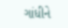ગાંધીને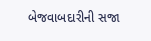બેજવાબદારીની સજા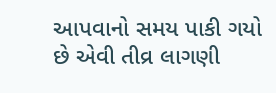આપવાનો સમય પાકી ગયો છે એવી તીવ્ર લાગણી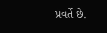પ્રવર્તે છે.